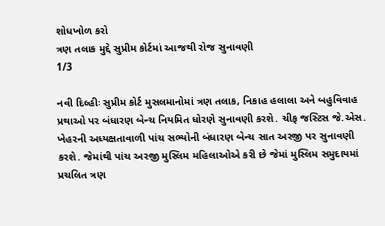શોધખોળ કરો
ત્રણ તલાક મુદ્દે સુપ્રીમ કોર્ટમાં આજથી રોજ સુનાવણી
1/3

નવી દિલ્હીઃ સુપ્રીમ કોર્ટ મુસલમાનોમાં ત્રણ તલાક, નિકાહ હલાલા અને બહુવિવાહ પ્રથાઓ પર બંધારણ બેન્ચ નિયમિત ધોરણે સુનાવણી કરશે. ચીફ જસ્ટિસ જે.એસ. ખેહરની અધ્યક્ષતાવાળી પાંચ સભ્યોની બંધારણ બેન્ચ સાત અરજી પર સુનાવણી કરશે. જેમાંથી પાંચ અરજી મુસ્લિમ મહિલાઓએ કરી છે જેમાં મુસ્લિમ સમુદાયમાં પ્રચલિત ત્રણ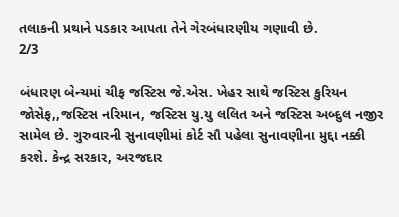તલાકની પ્રથાને પડકાર આપતા તેને ગેરબંધારણીય ગણાવી છે.
2/3

બંધારણ બેન્ચમાં ચીફ જસ્ટિસ જે.એસ. ખેહર સાથે જસ્ટિસ કુરિયન જોસેફ,,જસ્ટિસ નરિમાન, જસ્ટિસ યુ.યુ લલિત અને જસ્ટિસ અબ્દુલ નજીર સામેલ છે. ગુરુવારની સુનાવણીમાં કોર્ટ સૌ પહેલા સુનાવણીના મુદ્દા નક્કી કરશે. કેન્દ્ર સરકાર, અરજદાર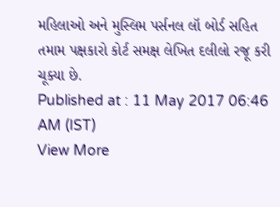મહિલાઓ અને મુસ્લિમ પર્સનલ લૉ બોર્ડ સહિત તમામ પક્ષકારો કોર્ટ સમક્ષ લેખિત દલીલો રજૂ કરી ચૂક્યા છે.
Published at : 11 May 2017 06:46 AM (IST)
View More